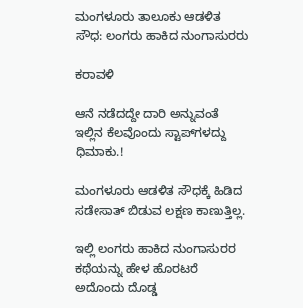ಮಂಗಳೂರು ತಾಲೂಕು ಆಡಳಿತ ಸೌಧ: ಲಂಗರು ಹಾಕಿದ ನುಂಗಾಸುರರು

ಕರಾವಳಿ

ಆನೆ ನಡೆದದ್ದೇ ದಾರಿ ಅನ್ನುವಂತೆ ಇಲ್ಲಿನ ಕೆಲವೊಂದು ಸ್ಟಾಪ್‍ಗಳದ್ದು ಧಿಮಾಕು.!

ಮಂಗಳೂರು ಆಡಳಿತ ಸೌಧಕ್ಕೆ ಹಿಡಿದ ಸಡೇಸಾತ್ ಬಿಡುವ ಲಕ್ಷಣ ಕಾಣುತ್ತಿಲ್ಲ.

ಇಲ್ಲಿ ಲಂಗರು ಹಾಕಿದ ನುಂಗಾಸುರರ ಕಥೆಯನ್ನು ಹೇಳ ಹೊರಟರೆ ಅದೊಂದು ದೊಡ್ಡ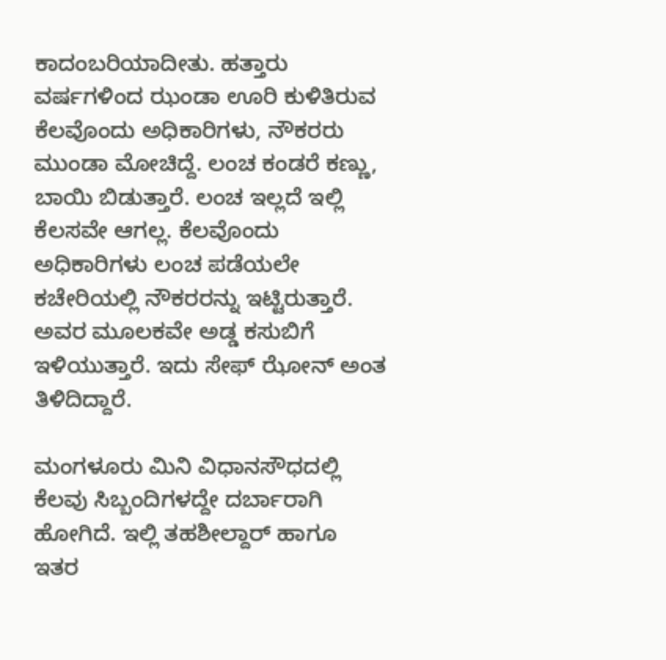ಕಾದಂಬರಿಯಾದೀತು. ಹತ್ತಾರು ವರ್ಷಗಳಿಂದ ಝಂಡಾ ಊರಿ ಕುಳಿತಿರುವ ಕೆಲವೊಂದು ಅಧಿಕಾರಿಗಳು, ನೌಕರರು ಮುಂಡಾ ಮೋಚಿದ್ದೆ. ಲಂಚ ಕಂಡರೆ ಕಣ್ಣು, ಬಾಯಿ ಬಿಡುತ್ತಾರೆ. ಲಂಚ ಇಲ್ಲದೆ ಇಲ್ಲಿ ಕೆಲಸವೇ ಆಗಲ್ಲ. ಕೆಲವೊಂದು ಅಧಿಕಾರಿಗಳು ಲಂಚ ಪಡೆಯಲೇ ಕಚೇರಿಯಲ್ಲಿ ನೌಕರರನ್ನು ಇಟ್ಟಿರುತ್ತಾರೆ. ಅವರ ಮೂಲಕವೇ ಅಡ್ಡ ಕಸುಬಿಗೆ ಇಳಿಯುತ್ತಾರೆ. ಇದು ಸೇಫ್ ಝೋನ್ ಅಂತ ತಿಳಿದಿದ್ದಾರೆ.

ಮಂಗಳೂರು ಮಿನಿ ವಿಧಾನಸೌಧದಲ್ಲಿ ಕೆಲವು ಸಿಬ್ಬಂದಿಗಳದ್ದೇ ದರ್ಬಾರಾಗಿ ಹೋಗಿದೆ. ಇಲ್ಲಿ ತಹಶೀಲ್ದಾರ್ ಹಾಗೂ ಇತರ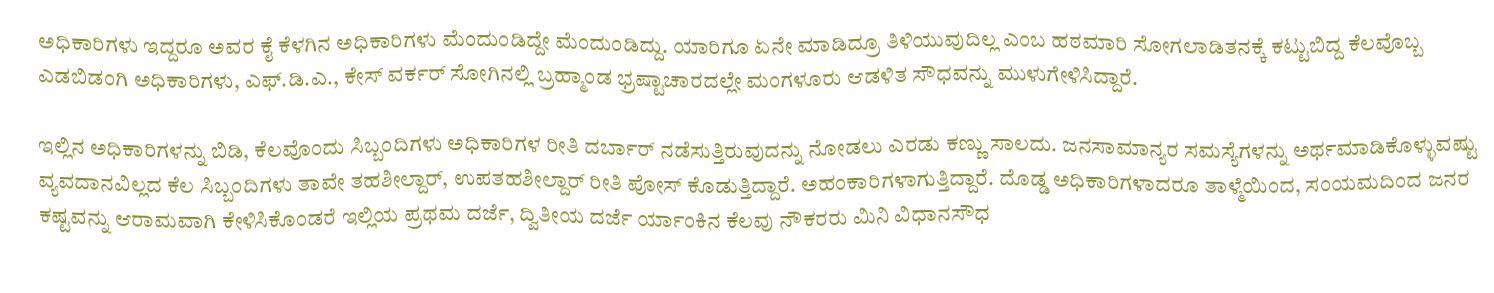ಅಧಿಕಾರಿಗಳು ಇದ್ದರೂ ಅವರ ಕೈ ಕೆಳಗಿನ ಅಧಿಕಾರಿಗಳು ಮೆಂದುಂಡಿದ್ದೇ ಮೆಂದುಂಡಿದ್ದು. ಯಾರಿಗೂ ಏನೇ ಮಾಡಿದ್ರೂ ತಿಳಿಯುವುದಿಲ್ಲ ಎಂಬ ಹಠಮಾರಿ ಸೋಗಲಾಡಿತನಕ್ಕೆ ಕಟ್ಟುಬಿದ್ದ ಕೆಲವೊಬ್ಬ ಎಡಬಿಡಂಗಿ ಅಧಿಕಾರಿಗಳು, ಎಫ್.ಡಿ.ಎ., ಕೇಸ್ ವರ್ಕರ್ ಸೋಗಿನಲ್ಲಿ ಬ್ರಹ್ಮಾಂಡ ಭ್ರಷ್ಟಾಚಾರದಲ್ಲೇ ಮಂಗಳೂರು ಆಡಳಿತ ಸೌಧವನ್ನು ಮುಳುಗೇಳಿಸಿದ್ದಾರೆ.

ಇಲ್ಲಿನ ಅಧಿಕಾರಿಗಳನ್ನು ಬಿಡಿ, ಕೆಲವೊಂದು ಸಿಬ್ಬಂದಿಗಳು ಅಧಿಕಾರಿಗಳ ರೀತಿ ದರ್ಬಾರ್ ನಡೆಸುತ್ತಿರುವುದನ್ನು ನೋಡಲು ಎರಡು ಕಣ್ಣು ಸಾಲದು. ಜನಸಾಮಾನ್ಯರ ಸಮಸ್ಯೆಗಳನ್ನು ಅರ್ಥಮಾಡಿಕೊಳ್ಳುವಷ್ಟು ವ್ಯವದಾನವಿಲ್ಲದ ಕೆಲ ಸಿಬ್ಬಂದಿಗಳು ತಾವೇ ತಹಶೀಲ್ದಾರ್, ಉಪತಹಶೀಲ್ದಾರ್ ರೀತಿ ಪೋಸ್ ಕೊಡುತ್ತಿದ್ದಾರೆ. ಅಹಂಕಾರಿಗಳಾಗುತ್ತಿದ್ದಾರೆ. ದೊಡ್ಡ ಅಧಿಕಾರಿಗಳಾದರೂ ತಾಳ್ಮೆಯಿಂದ, ಸಂಯಮದಿಂದ ಜನರ ಕಷ್ಟವನ್ನು ಆರಾಮವಾಗಿ ಕೇಳಿಸಿಕೊಂಡರೆ ಇಲ್ಲಿಯ ಪ್ರಥಮ ದರ್ಜೆ, ದ್ವಿತೀಯ ದರ್ಜೆ ರ್ಯಾಂಕಿನ ಕೆಲವು ನೌಕರರು ಮಿನಿ ವಿಧಾನಸೌಧ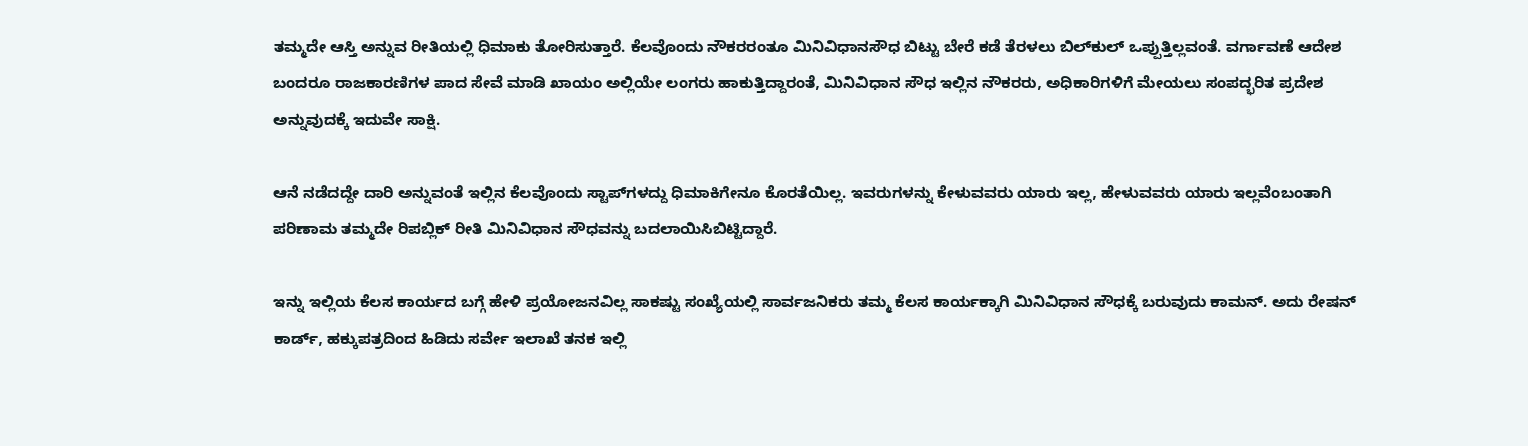ತಮ್ಮದೇ ಆಸ್ತಿ ಅನ್ನುವ ರೀತಿಯಲ್ಲಿ ಧಿಮಾಕು ತೋರಿಸುತ್ತಾರೆ. ಕೆಲವೊಂದು ನೌಕರರಂತೂ ಮಿನಿವಿಧಾನಸೌಧ ಬಿಟ್ಟು ಬೇರೆ ಕಡೆ ತೆರಳಲು ಬಿಲ್‍ಕುಲ್ ಒಪ್ಪುತ್ತಿಲ್ಲವಂತೆ. ವರ್ಗಾವಣೆ ಆದೇಶ ಬಂದರೂ ರಾಜಕಾರಣಿಗಳ ಪಾದ ಸೇವೆ ಮಾಡಿ ಖಾಯಂ ಅಲ್ಲಿಯೇ ಲಂಗರು ಹಾಕುತ್ತಿದ್ದಾರಂತೆ, ಮಿನಿವಿಧಾನ ಸೌಧ ಇಲ್ಲಿನ ನೌಕರರು, ಅಧಿಕಾರಿಗಳಿಗೆ ಮೇಯಲು ಸಂಪದ್ಭರಿತ ಪ್ರದೇಶ ಅನ್ನುವುದಕ್ಕೆ ಇದುವೇ ಸಾಕ್ಷಿ.

ಆನೆ ನಡೆದದ್ದೇ ದಾರಿ ಅನ್ನುವಂತೆ ಇಲ್ಲಿನ ಕೆಲವೊಂದು ಸ್ಟಾಪ್‍ಗಳದ್ದು ಧಿಮಾಕಿಗೇನೂ ಕೊರತೆಯಿಲ್ಲ. ಇವರುಗಳನ್ನು ಕೇಳುವವರು ಯಾರು ಇಲ್ಲ, ಹೇಳುವವರು ಯಾರು ಇಲ್ಲವೆಂಬಂತಾಗಿ ಪರಿಣಾಮ ತಮ್ಮದೇ ರಿಪಬ್ಲಿಕ್ ರೀತಿ ಮಿನಿವಿಧಾನ ಸೌಧವನ್ನು ಬದಲಾಯಿಸಿಬಿಟ್ಟಿದ್ದಾರೆ.

ಇನ್ನು ಇಲ್ಲಿಯ ಕೆಲಸ ಕಾರ್ಯದ ಬಗ್ಗೆ ಹೇಳಿ ಪ್ರಯೋಜನವಿಲ್ಲ ಸಾಕಷ್ಟು ಸಂಖ್ಯೆಯಲ್ಲಿ ಸಾರ್ವಜನಿಕರು ತಮ್ಮ ಕೆಲಸ ಕಾರ್ಯಕ್ಕಾಗಿ ಮಿನಿವಿಧಾನ ಸೌಧಕ್ಕೆ ಬರುವುದು ಕಾಮನ್. ಅದು ರೇಷನ್ ಕಾರ್ಡ್, ಹಕ್ಕುಪತ್ರದಿಂದ ಹಿಡಿದು ಸರ್ವೇ ಇಲಾಖೆ ತನಕ ಇಲ್ಲಿ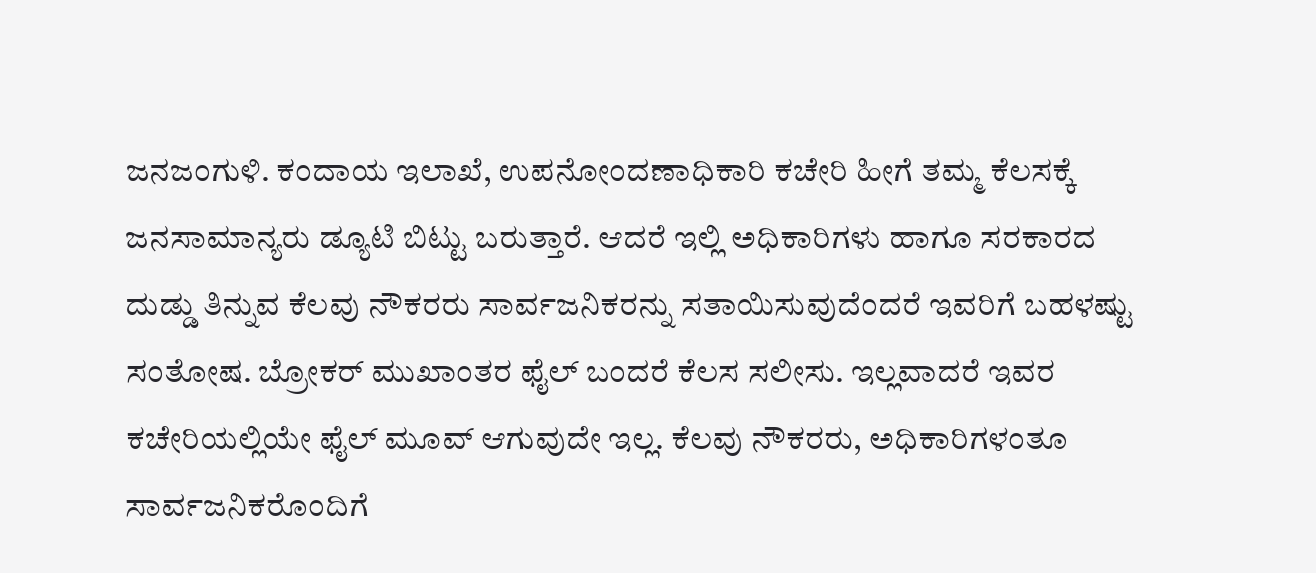ಜನಜಂಗುಳಿ. ಕಂದಾಯ ಇಲಾಖೆ, ಉಪನೋಂದಣಾಧಿಕಾರಿ ಕಚೇರಿ ಹೀಗೆ ತಮ್ಮ ಕೆಲಸಕ್ಕೆ ಜನಸಾಮಾನ್ಯರು ಡ್ಯೂಟಿ ಬಿಟ್ಟು ಬರುತ್ತಾರೆ. ಆದರೆ ಇಲ್ಲಿ ಅಧಿಕಾರಿಗಳು ಹಾಗೂ ಸರಕಾರದ ದುಡ್ಡು ತಿನ್ನುವ ಕೆಲವು ನೌಕರರು ಸಾರ್ವಜನಿಕರನ್ನು ಸತಾಯಿಸುವುದೆಂದರೆ ಇವರಿಗೆ ಬಹಳಷ್ಟು ಸಂತೋಷ. ಬ್ರೋಕರ್ ಮುಖಾಂತರ ಫೈಲ್ ಬಂದರೆ ಕೆಲಸ ಸಲೀಸು. ಇಲ್ಲವಾದರೆ ಇವರ ಕಚೇರಿಯಲ್ಲಿಯೇ ಫೈಲ್ ಮೂವ್ ಆಗುವುದೇ ಇಲ್ಲ. ಕೆಲವು ನೌಕರರು, ಅಧಿಕಾರಿಗಳಂತೂ ಸಾರ್ವಜನಿಕರೊಂದಿಗೆ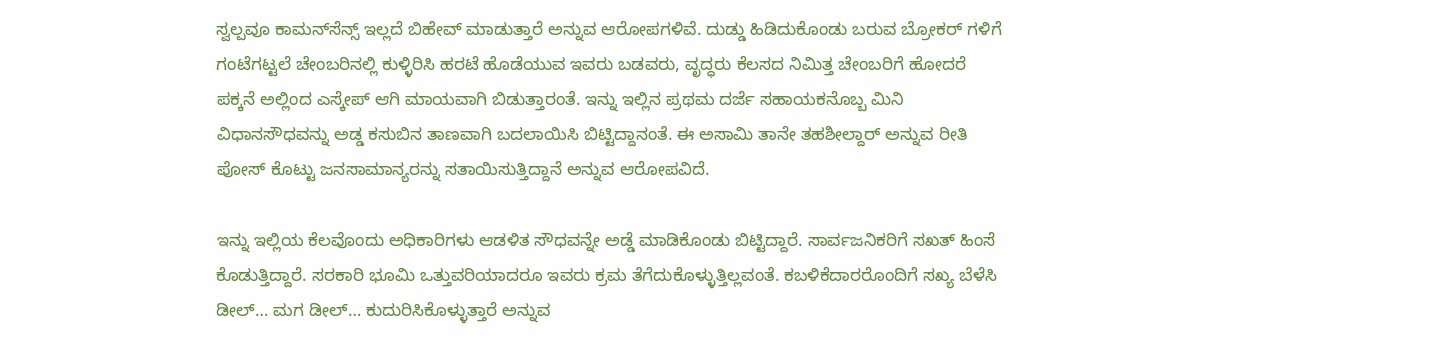ಸ್ವಲ್ಪವೂ ಕಾಮನ್‍ಸೆನ್ಸ್ ಇಲ್ಲದೆ ಬಿಹೇವ್ ಮಾಡುತ್ತಾರೆ ಅನ್ನುವ ಆರೋಪಗಳಿವೆ. ದುಡ್ಡು ಹಿಡಿದುಕೊಂಡು ಬರುವ ಬ್ರೋಕರ್ ಗಳಿಗೆ ಗಂಟೆಗಟ್ಟಲೆ ಚೇಂಬರಿನಲ್ಲಿ ಕುಳ್ಳಿರಿಸಿ ಹರಟೆ ಹೊಡೆಯುವ ಇವರು ಬಡವರು, ವೃದ್ಧರು ಕೆಲಸದ ನಿಮಿತ್ತ ಚೇಂಬರಿಗೆ ಹೋದರೆ ಪಕ್ಕನೆ ಅಲ್ಲಿಂದ ಎಸ್ಕೇಪ್ ಆಗಿ ಮಾಯವಾಗಿ ಬಿಡುತ್ತಾರಂತೆ. ಇನ್ನು ಇಲ್ಲಿನ ಪ್ರಥಮ ದರ್ಜೆ ಸಹಾಯಕನೊಬ್ಬ ಮಿನಿ ವಿಧಾನಸೌಧವನ್ನು ಅಡ್ಡ ಕಸುಬಿನ ತಾಣವಾಗಿ ಬದಲಾಯಿಸಿ ಬಿಟ್ಟಿದ್ದಾನಂತೆ. ಈ ಅಸಾಮಿ ತಾನೇ ತಹಶೀಲ್ದಾರ್ ಅನ್ನುವ ರೀತಿ ಪೋಸ್ ಕೊಟ್ಟು ಜನಸಾಮಾನ್ಯರನ್ನು ಸತಾಯಿಸುತ್ತಿದ್ದಾನೆ ಅನ್ನುವ ಆರೋಪವಿದೆ.

ಇನ್ನು ಇಲ್ಲಿಯ ಕೆಲವೊಂದು ಅಧಿಕಾರಿಗಳು ಆಡಳಿತ ಸೌಧವನ್ನೇ ಅಡ್ಡೆ ಮಾಡಿಕೊಂಡು ಬಿಟ್ಟಿದ್ದಾರೆ. ಸಾರ್ವಜನಿಕರಿಗೆ ಸಖತ್ ಹಿಂಸೆ ಕೊಡುತ್ತಿದ್ದಾರೆ. ಸರಕಾರಿ ಭೂಮಿ ಒತ್ತುವರಿಯಾದರೂ ಇವರು ಕ್ರಮ ತೆಗೆದುಕೊಳ್ಳುತ್ತಿಲ್ಲವಂತೆ. ಕಬಳಿಕೆದಾರರೊಂದಿಗೆ ಸಖ್ಯ ಬೆಳೆಸಿ ಡೀಲ್… ಮಗ ಡೀಲ್… ಕುದುರಿಸಿಕೊಳ್ಳುತ್ತಾರೆ ಅನ್ನುವ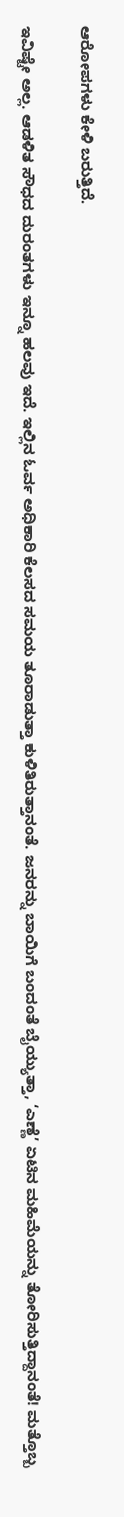ಆರೋಪಗಳು ಕೇಳಿ ಬರುತ್ತಿದೆ.

ಇವಿಷ್ಟೇ ಅಲ್ಲ. ಆಡಳಿತ ಸೌಧದ ದುರಂತಗಳು ಇನ್ನೂ ಹಲವು ಇದೆ. ಇಲ್ಲಿನ ಓರ್ವ ಅಧಿಕಾರಿ ಕೆಲಸದ ಸಮಯ ತೂರಾಡುತ್ತಾ ಕುಳಿತಿರುತ್ತಾನಂತೆ. ಜನರನ್ನು ಬಾಯಿಗೆ ಬಂದಂತೆ ಬೈಯ್ಯುತ್ತಾ, ‘ಎಣ್ಣೆ’ ಏಟಿನ ಮಹಿಮೆಯನ್ನು ತೋರಿಸುತ್ತಿದ್ದಾನಂತೆ! ಮತ್ತೊಬ್ಬ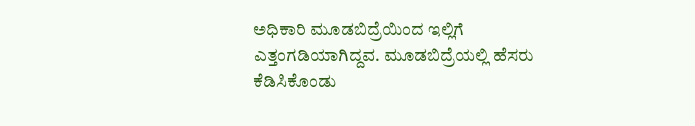ಅಧಿಕಾರಿ ಮೂಡಬಿದ್ರೆಯಿಂದ ಇಲ್ಲಿಗೆ ಎತ್ತಂಗಡಿಯಾಗಿದ್ದವ. ಮೂಡಬಿದ್ರೆಯಲ್ಲಿ ಹೆಸರು ಕೆಡಿಸಿಕೊಂಡು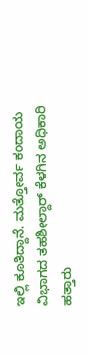ಇಲ್ಲಿ ಕೂತಿದ್ದಾನೆ. ಮತ್ತೋರ್ವ ಕಂದಾಯ ವಿಭಾಗದ ತಹಶೀಲ್ದಾರ್ ಕೆಳಗಿನ ಅಧಿಕಾರಿ ಹತ್ತಾರು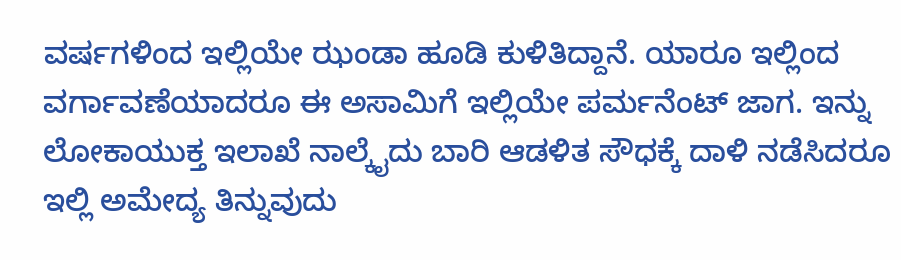ವರ್ಷಗಳಿಂದ ಇಲ್ಲಿಯೇ ಝಂಡಾ ಹೂಡಿ ಕುಳಿತಿದ್ದಾನೆ. ಯಾರೂ ಇಲ್ಲಿಂದ ವರ್ಗಾವಣೆಯಾದರೂ ಈ ಅಸಾಮಿಗೆ ಇಲ್ಲಿಯೇ ಪರ್ಮನೆಂಟ್ ಜಾಗ. ಇನ್ನು ಲೋಕಾಯುಕ್ತ ಇಲಾಖೆ ನಾಲ್ಕೈದು ಬಾರಿ ಆಡಳಿತ ಸೌಧಕ್ಕೆ ದಾಳಿ ನಡೆಸಿದರೂ ಇಲ್ಲಿ ಅಮೇದ್ಯ ತಿನ್ನುವುದು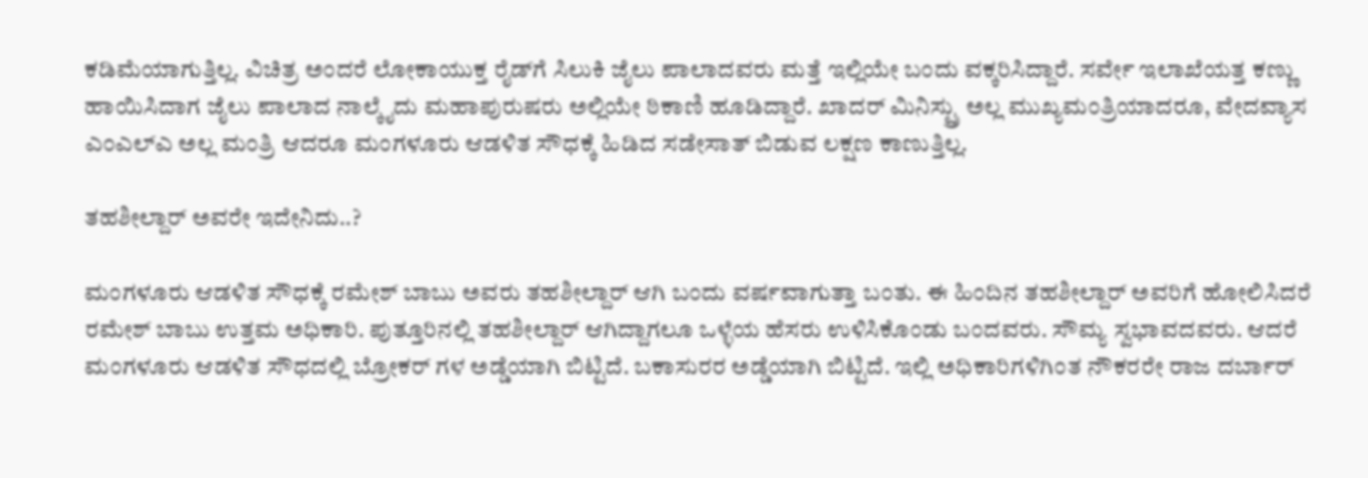ಕಡಿಮೆಯಾಗುತ್ತಿಲ್ಲ. ವಿಚಿತ್ರ ಅಂದರೆ ಲೋಕಾಯುಕ್ತ ರೈಡ್‍ಗೆ ಸಿಲುಕಿ ಜೈಲು ಪಾಲಾದವರು ಮತ್ತೆ ಇಲ್ಲಿಯೇ ಬಂದು ವಕ್ಕರಿಸಿದ್ದಾರೆ. ಸರ್ವೇ ಇಲಾಖೆಯತ್ತ ಕಣ್ಣು ಹಾಯಿಸಿದಾಗ ಜೈಲು ಪಾಲಾದ ನಾಲ್ಕೈದು ಮಹಾಪುರುಷರು ಅಲ್ಲಿಯೇ ಠಿಕಾಣಿ ಹೂಡಿದ್ದಾರೆ. ಖಾದರ್ ಮಿನಿಸ್ಟ್ರು ಅಲ್ಲ ಮುಖ್ಯಮಂತ್ರಿಯಾದರೂ, ವೇದವ್ಯಾಸ ಎಂಎಲ್‍ಎ ಅಲ್ಲ ಮಂತ್ರಿ ಆದರೂ ಮಂಗಳೂರು ಆಡಳಿತ ಸೌಧಕ್ಕೆ ಹಿಡಿದ ಸಡೇಸಾತ್ ಬಿಡುವ ಲಕ್ಷಣ ಕಾಣುತ್ತಿಲ್ಲ.

ತಹಶೀಲ್ದಾರ್ ಅವರೇ ಇದೇನಿದು..?

ಮಂಗಳೂರು ಆಡಳಿತ ಸೌಧಕ್ಕೆ ರಮೇಶ್ ಬಾಬು ಅವರು ತಹಶೀಲ್ದಾರ್ ಆಗಿ ಬಂದು ವರ್ಷವಾಗುತ್ತಾ ಬಂತು. ಈ ಹಿಂದಿನ ತಹಶೀಲ್ದಾರ್ ಅವರಿಗೆ ಹೋಲಿಸಿದರೆ ರಮೇಶ್ ಬಾಬು ಉತ್ತಮ ಅಧಿಕಾರಿ. ಪುತ್ತೂರಿನಲ್ಲಿ ತಹಶೀಲ್ದಾರ್ ಆಗಿದ್ದಾಗಲೂ ಒಳ್ಳೆಯ ಹೆಸರು ಉಳಿಸಿಕೊಂಡು ಬಂದವರು. ಸೌಮ್ಯ ಸ್ವಭಾವದವರು. ಆದರೆ ಮಂಗಳೂರು ಆಡಳಿತ ಸೌಧದಲ್ಲಿ ಬ್ರೋಕರ್ ಗಳ ಅಡ್ಡೆಯಾಗಿ ಬಿಟ್ಟಿದೆ. ಬಕಾಸುರರ ಅಡ್ಡೆಯಾಗಿ ಬಿಟ್ಟಿದೆ. ಇಲ್ಲಿ ಅಧಿಕಾರಿಗಳಿಗಿಂತ ನೌಕರರೇ ರಾಜ ದರ್ಬಾರ್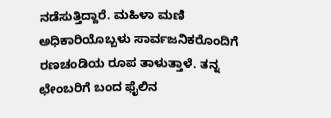ನಡೆಸುತ್ತಿದ್ದಾರೆ. ಮಹಿಳಾ ಮಣಿ ಅಧಿಕಾರಿಯೊಬ್ಬಳು ಸಾರ್ವಜನಿಕರೊಂದಿಗೆ ರಣಚಂಡಿಯ ರೂಪ ತಾಳುತ್ತಾಳೆ. ತನ್ನ ಛೇಂಬರಿಗೆ ಬಂದ ಫೈಲಿನ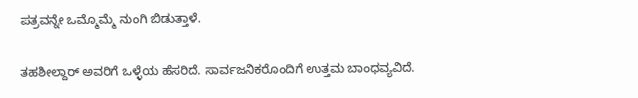ಪತ್ರವನ್ನೇ ಒಮ್ಮೊಮ್ಮೆ ನುಂಗಿ ಬಿಡುತ್ತಾಳೆ.

ತಹಶೀಲ್ದಾರ್ ಅವರಿಗೆ ಒಳ್ಳೆಯ ಹೆಸರಿದೆ. ಸಾರ್ವಜನಿಕರೊಂದಿಗೆ ಉತ್ತಮ ಬಾಂಧವ್ಯವಿದೆ.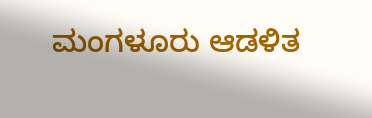ಮಂಗಳೂರು ಆಡಳಿತ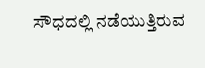ಸೌಧದಲ್ಲಿ ನಡೆಯುತ್ತಿರುವ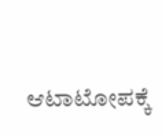ಆಟಾಟೋಪಕ್ಕೆ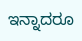ಇನ್ನಾದರೂ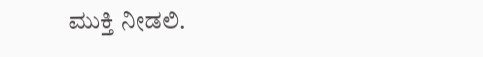ಮುಕ್ತಿ ನೀಡಲಿ.